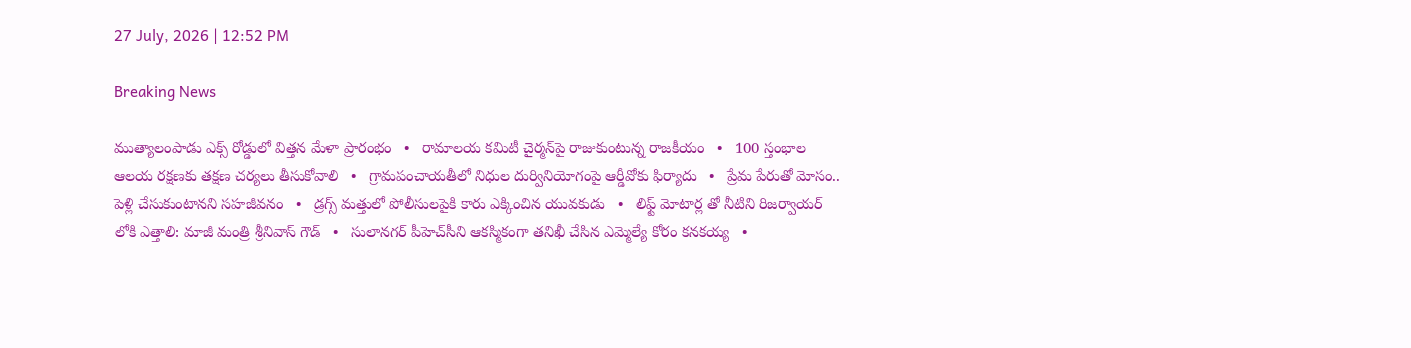27 July, 2026 | 12:52 PM

Breaking News

ముత్యాలంపాడు ఎక్స్‌ రోడ్డులో విత్తన మేళా ప్రారంభం   •   రామాలయ కమిటీ చైర్మన్‌పై రాజుకుంటున్న రాజకీయం   •   100 స్తంభాల ఆలయ రక్షణకు తక్షణ చర్యలు తీసుకోవాలి   •   గ్రామపంచాయతీలో నిధుల దుర్వినియోగంపై ఆర్డీవోకు ఫిర్యాదు   •   ప్రేమ పేరుతో మోసం.. పెళ్లి చేసుకుంటానని సహజీవనం   •   డ్రగ్స్ మత్తులో పోలీసులపైకి కారు ఎక్కించిన యువకుడు   •   లిఫ్ట్ మోటార్ల తో నీటిని రిజర్వాయర్ లోకి ఎత్తాలి: మాజీ మంత్రి శ్రీనివాస్ గౌడ్   •   సులానగర్ పీహెచ్‌సీని ఆకస్మికంగా తనిఖీ చేసిన ఎమ్మెల్యే కోరం కనకయ్య   •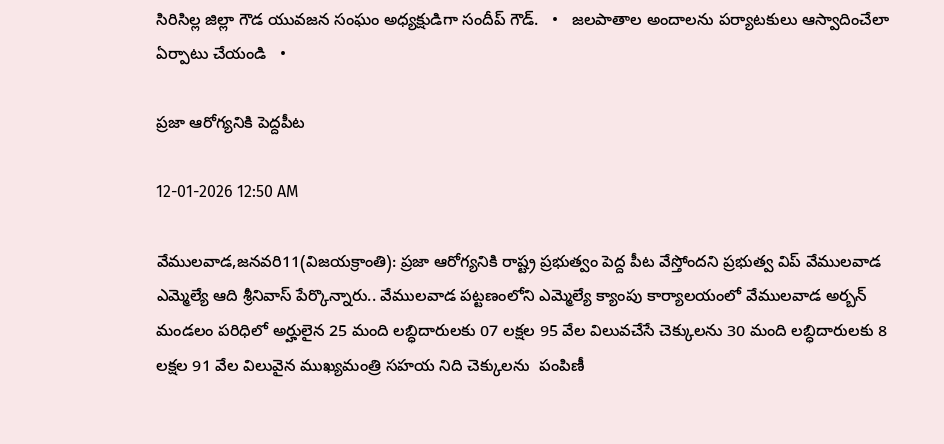సిరిసిల్ల జిల్లా గౌడ యువజన సంఘం అధ్యక్షుడిగా సందీప్ గౌడ్.   •   జలపాతాల అందాలను పర్యాటకులు ఆస్వాదించేలా ఏర్పాటు చేయండి   •

ప్రజా ఆరోగ్యనికి పెద్దపీట

12-01-2026 12:50 AM

వేములవాడ,జనవరి11(విజయక్రాంతి): ప్రజా ఆరోగ్యనికి రాష్ట్ర ప్రభుత్వం పెద్ద పీట వేస్తోందని ప్రభుత్వ విప్ వేములవాడ ఎమ్మెల్యే ఆది శ్రీనివాస్ పేర్కొన్నారు.. వేములవాడ పట్టణంలోని ఎమ్మెల్యే క్యాంపు కార్యాలయంలో వేములవాడ అర్బన్ మండలం పరిధిలో అర్హులైన 25 మంది లబ్ధిదారులకు 07 లక్షల 95 వేల విలువచేసే చెక్కులను 30 మంది లబ్ధిదారులకు 8 లక్షల 91 వేల విలువైన ముఖ్యమంత్రి సహయ నిది చెక్కులను  పంపిణీ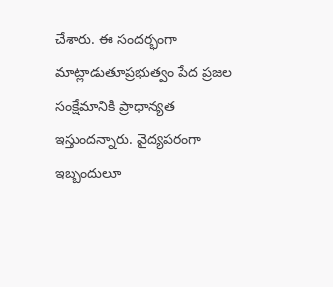చేశారు. ఈ సందర్భంగా  మాట్లాడుతూప్రభుత్వం పేద ప్రజల సంక్షేమానికి ప్రాధాన్యత ఇస్తుందన్నారు. వైద్యపరంగా ఇబ్బందులూ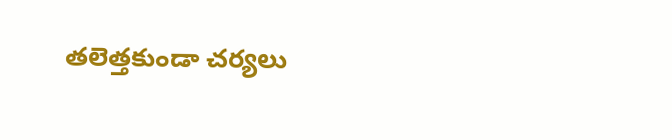తలెత్తకుండా చర్యలు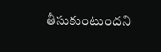తీసుకుంటుందని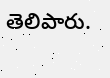తెలిపారు.